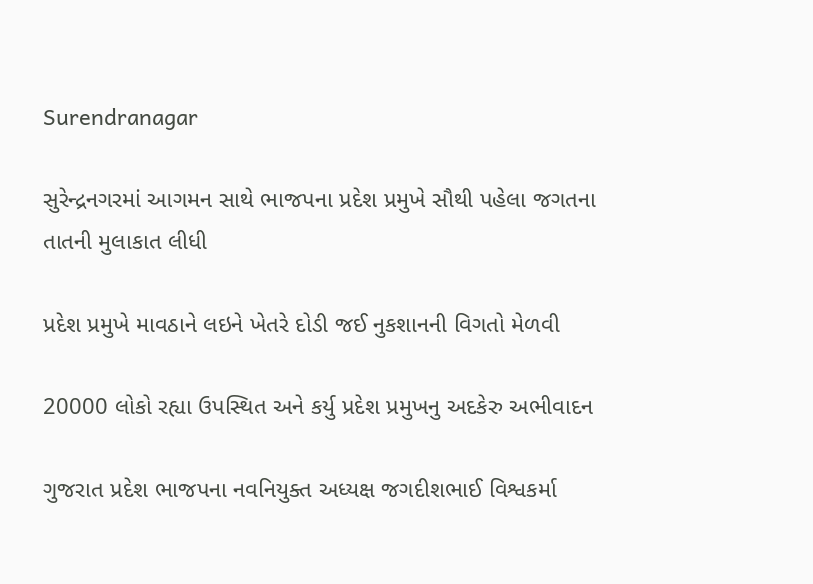Surendranagar

સુરેન્દ્રનગરમાં આગમન સાથે ભાજપના પ્રદેશ પ્રમુખે સૌથી પહેલા જગતના તાતની મુલાકાત લીધી

પ્રદેશ પ્રમુખે માવઠાને લઇને ખેતરે દોડી જઈ નુકશાનની વિગતો મેળવી

20000 લોકો રહ્યા ઉપસ્થિત અને કર્યુ પ્રદેશ પ્રમુખનુ અદકેરુ અભીવાદન

ગુજરાત પ્રદેશ ભાજપના નવનિયુક્ત અધ્યક્ષ જગદીશભાઈ વિશ્વકર્મા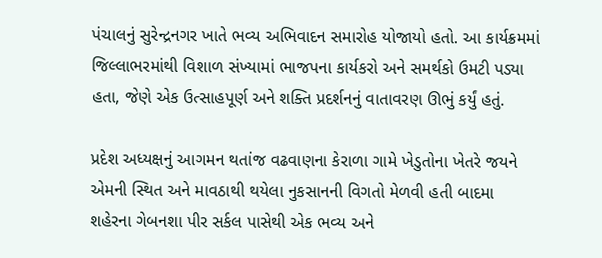પંચાલનું સુરેન્દ્રનગર ખાતે ભવ્ય અભિવાદન સમારોહ યોજાયો હતો. આ કાર્યક્રમમાં જિલ્લાભરમાંથી વિશાળ સંખ્યામાં ભાજપના કાર્યકરો અને સમર્થકો ઉમટી પડ્યા હતા, જેણે એક ઉત્સાહપૂર્ણ અને શક્તિ પ્રદર્શનનું વાતાવરણ ઊભું કર્યું હતું.

પ્રદેશ અધ્યક્ષનું આગમન થતાંજ વઢવાણના કેરાળા ગામે ખેડુતોના ખેતરે જયને એમની સ્થિત અને માવઠાથી થયેલા નુકસાનની વિગતો મેળવી હતી બાદમા શહેરના ગેબનશા પીર સર્કલ પાસેથી એક ભવ્ય અને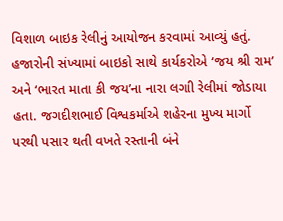વિશાળ બાઇક રેલીનું આયોજન કરવામાં આવ્યું હતું. હજારોની સંખ્યામાં બાઇકો સાથે કાર્યકરોએ ‘જય શ્રી રામ’ અને ‘ભારત માતા કી જય’ના નારા લગાી રેલીમાં જોડાયા હતા. જગદીશભાઈ વિશ્વકર્માએ શહેરના મુખ્ય માર્ગો પરથી પસાર થતી વખતે રસ્તાની બંને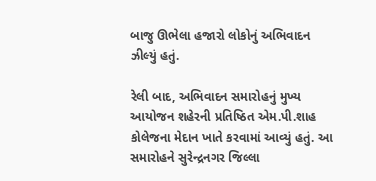બાજુ ઊભેલા હજારો લોકોનું અભિવાદન ઝીલ્યું હતું.

રેલી બાદ, અભિવાદન સમારોહનું મુખ્ય આયોજન શહેરની પ્રતિષ્ઠિત એમ.પી.શાહ કોલેજના મેદાન ખાતે કરવામાં આવ્યું હતું. આ સમારોહને સુરેન્દ્રનગર જિલ્લા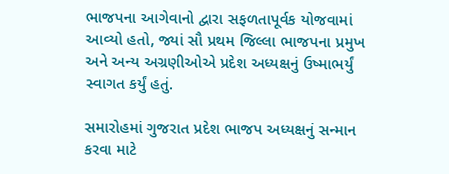ભાજપના આગેવાનો દ્વારા સફળતાપૂર્વક યોજવામાં આવ્યો હતો, જ્યાં સૌ પ્રથમ જિલ્લા ભાજપના પ્રમુખ અને અન્ય અગ્રણીઓએ પ્રદેશ અધ્યક્ષનું ઉષ્માભર્યું સ્વાગત કર્યું હતું.

સમારોહમાં ગુજરાત પ્રદેશ ભાજપ અધ્યક્ષનું સન્માન કરવા માટે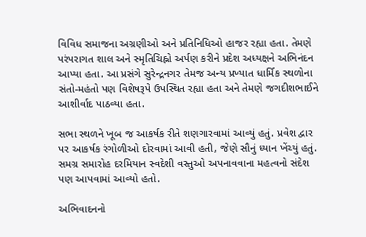વિવિધ સમાજના અગ્રણીઓ અને પ્રતિનિધિઓ હાજર રહ્યા હતા. તેમણે પરંપરાગત શાલ અને સ્મૃતિચિહ્નો અર્પણ કરીને પ્રદેશ અધ્યક્ષને અભિનંદન આપ્યા હતા. આ પ્રસંગે સુરેન્દ્રનગર તેમજ અન્ય પ્રખ્યાત ધાર્મિક સ્થળોના સંતો-મહંતો પણ વિશેષરૂપે ઉપસ્થિત રહ્યા હતા અને તેમણે જગદીશભાઈને આશીર્વાદ પાઠવ્યા હતા.

સભા સ્થળને ખૂબ જ આકર્ષક રીતે શણગારવામાં આવ્યું હતું. પ્રવેશ દ્વાર પર આકર્ષક રંગોળીઓ દોરવામાં આવી હતી, જેણે સૌનું ધ્યાન ખેંચ્યું હતું. સમગ્ર સમારોહ દરમિયાન સ્વદેશી વસ્તુઓ અપનાવવાના મહત્વનો સંદેશ પણ આપવામાં આવ્યો હતો.

અભિવાદનનો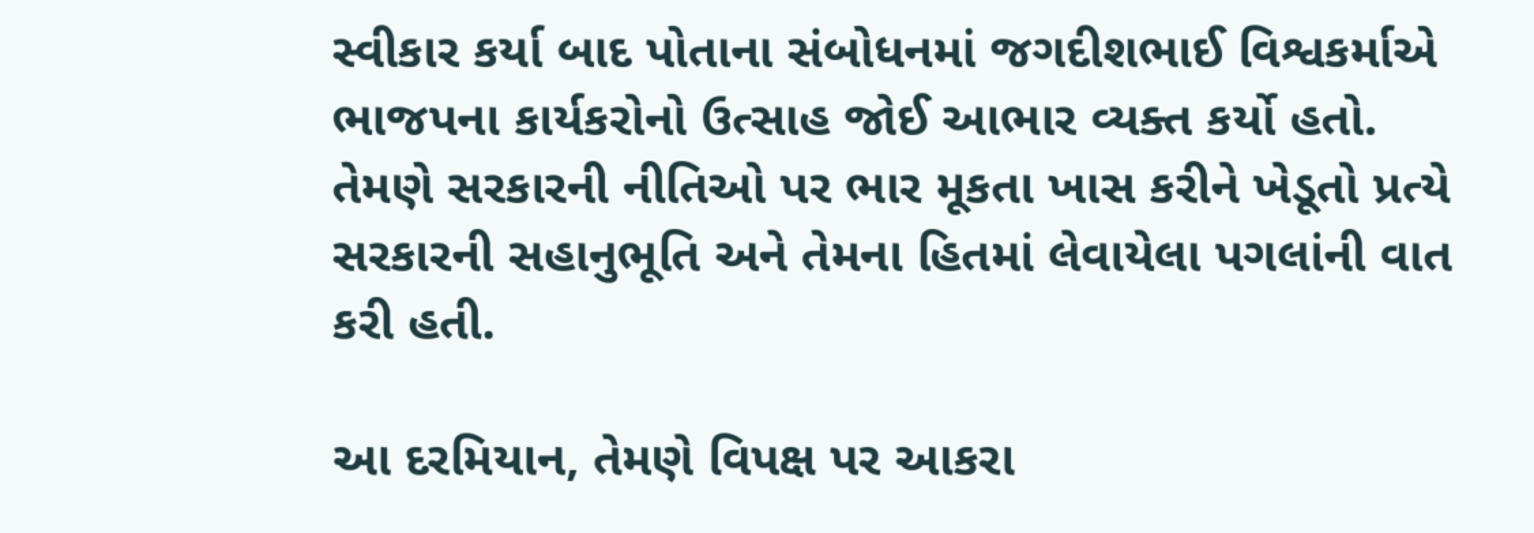સ્વીકાર કર્યા બાદ પોતાના સંબોધનમાં જગદીશભાઈ વિશ્વકર્માએ ભાજપના કાર્યકરોનો ઉત્સાહ જોઈ આભાર વ્યક્ત કર્યો હતો. તેમણે સરકારની નીતિઓ પર ભાર મૂકતા ખાસ કરીને ખેડૂતો પ્રત્યે સરકારની સહાનુભૂતિ અને તેમના હિતમાં લેવાયેલા પગલાંની વાત કરી હતી.

આ દરમિયાન, તેમણે વિપક્ષ પર આકરા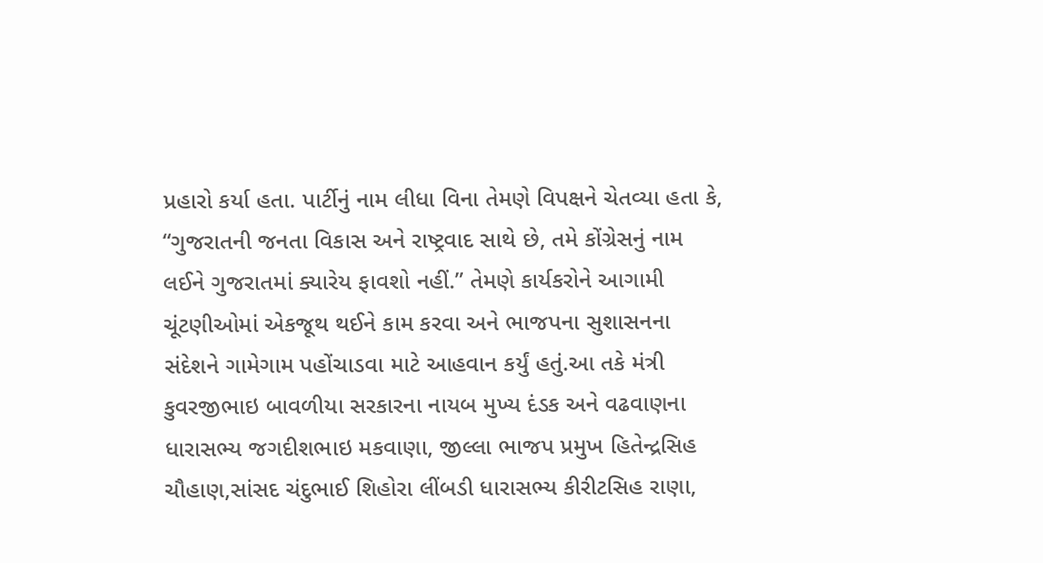પ્રહારો કર્યા હતા. પાર્ટીનું નામ લીધા વિના તેમણે વિપક્ષને ચેતવ્યા હતા કે, “ગુજરાતની જનતા વિકાસ અને રાષ્ટ્રવાદ સાથે છે, તમે કોંગ્રેસનું નામ લઈને ગુજરાતમાં ક્યારેય ફાવશો નહીં.” તેમણે કાર્યકરોને આગામી ચૂંટણીઓમાં એકજૂથ થઈને કામ કરવા અને ભાજપના સુશાસનના સંદેશને ગામેગામ પહોંચાડવા માટે આહવાન કર્યું હતું.આ તકે મંત્રી કુવરજીભાઇ બાવળીયા સરકારના નાયબ મુખ્ય દંડક અને વઢવાણના ધારાસભ્ય જગદીશભાઇ મકવાણા, જીલ્લા ભાજપ પ્રમુખ હિતેન્દ્રસિહ ચૌહાણ,સાંસદ ચંદુભાઈ શિહોરા લીંબડી ધારાસભ્ય કીરીટસિહ રાણા,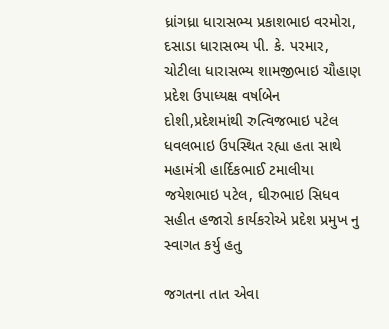ધ્રાંગધ્રા ધારાસભ્ય પ્રકાશભાઇ વરમોરા, દસાડા ધારાસભ્ય પી. કે. પરમાર, ચોટીલા ધારાસભ્ય શામજીભાઇ ચૌહાણ પ્રદેશ ઉપાધ્યક્ષ વર્ષાબેન દોશી,પ્રદેશમાંથી રુત્વિજભાઇ પટેલ ધવલભાઇ ઉપસ્થિત રહ્યા હતા સાથે મહામંત્રી હાર્દિકભાઈ ટમાલીયા જયેશભાઇ પટેલ, ઘીરુભાઇ સિધવ સહીત હજારો કાર્યકરોએ પ્રદેશ પ્રમુખ નુ સ્વાગત કર્યુ હતુ

જગતના તાત એવા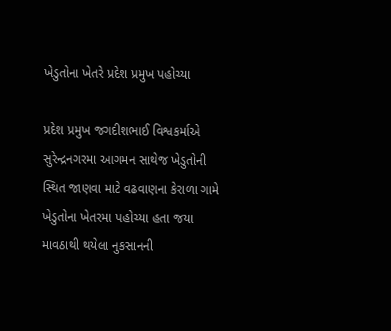ખેડુતોના ખેતરે પ્રદેશ પ્રમુખ પહોચ્યા

પ્રદેશ પ્રમુખ જગદીશભાઈ વિશ્વકર્માએ સુરેન્દ્રનગરમા આગમન સાથેજ ખેડુતોની સ્થિત જાણવા માટે વઢવાણના કેરાળા ગામે ખેડુતોના ખેતરમા પહોચ્યા હતા જયા માવઠાથી થયેલા નુકસાનની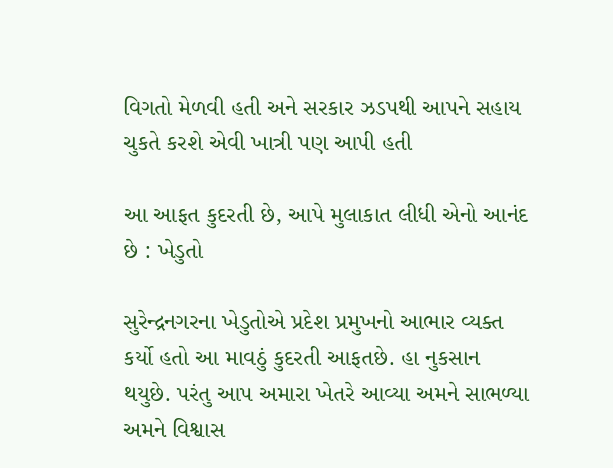વિગતો મેળવી હતી અને સરકાર ઝડપથી આપને સહાય ચુકતે કરશે એવી ખાત્રી પણ આપી હતી

આ આફત કુદરતી છે, આપે મુલાકાત લીધી એનો આનંદ છે : ખેડુતો

સુરેન્દ્રનગરના ખેડુતોએ પ્રદેશ પ્રમુખનો આભાર વ્યક્ત કર્યો હતો આ માવઠું કુદરતી આફતછે. હા નુકસાન થયુછે. પરંતુ આપ અમારા ખેતરે આવ્યા અમને સાભળ્યા અમને વિશ્વાસ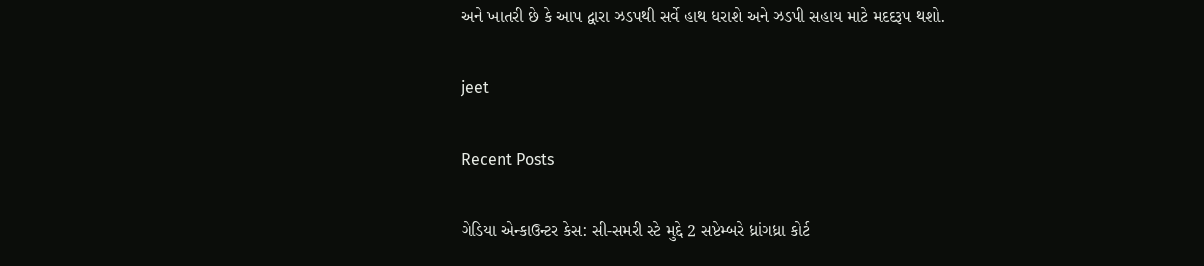અને ખાતરી છે કે આપ દ્વારા ઝડપથી સર્વે હાથ ધરાશે અને ઝડપી સહાય માટે મદદરૂપ થશો.

jeet

Recent Posts

ગેડિયા એન્કાઉન્ટર કેસ: સી-સમરી સ્ટે મુદ્દે 2 સપ્ટેમ્બરે ધ્રાંગધ્રા કોર્ટ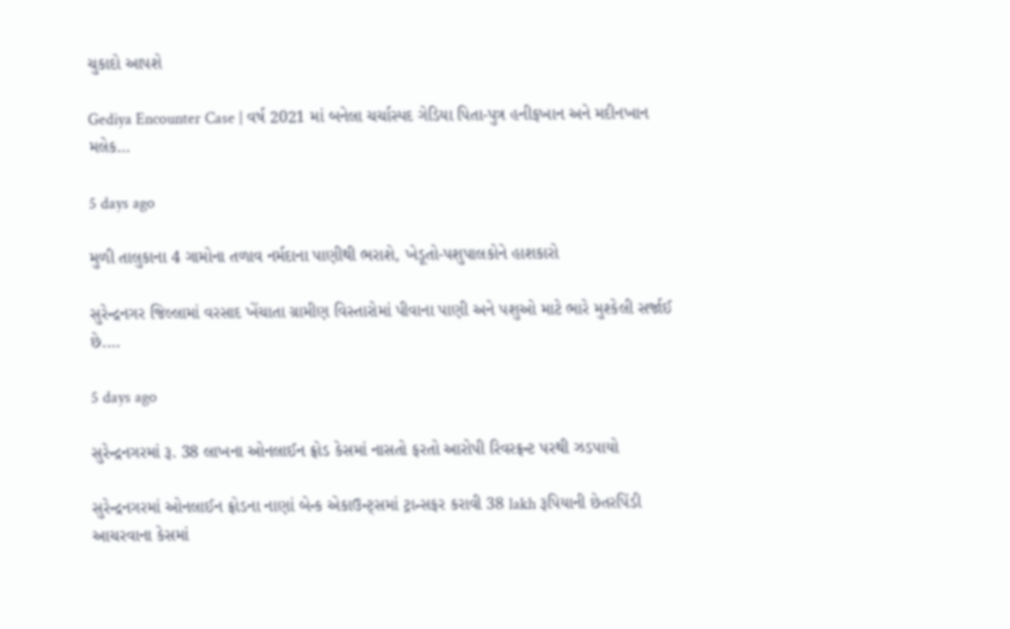ચુકાદો આપશે

Gediya Encounter Case | વર્ષ 2021 માં બનેલા ચર્ચાસ્પદ ગેડિયા પિતા-પુત્ર હનીફખાન અને મદીનખાન મલેક…

5 days ago

મુળી તાલુકાના 4 ગામોના તળાવ નર્મદાના પાણીથી ભરાશે, ખેડૂતો-પશુપાલકોને હાશકારો

સુરેન્દ્રનગર જિલ્લામાં વરસાદ ખેંચાતા ગ્રામીણ વિસ્તારોમાં પીવાના પાણી અને પશુઓ માટે ભારે મુશ્કેલી સર્જાઈ છે.…

5 days ago

સુરેન્દ્રનગરમાં રૂ. 38 લાખના ઓનલાઈન ફ્રોડ કેસમાં નાસતો ફરતો આરોપી રિવરફ્રન્ટ પરથી ઝડપાયો

સુરેન્દ્રનગરમાં ઓનલાઈન ફ્રોડના નાણાં બેન્ક એકાઉન્ટ્સમાં ટ્રાન્સફર કરાવી 38 lakh રૂપિયાની છેતરપિંડી આચરવાના કેસમાં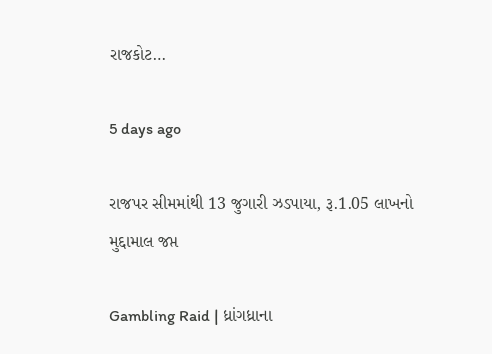રાજકોટ…

5 days ago

રાજપર સીમમાંથી 13 જુગારી ઝડપાયા, રૂ.1.05 લાખનો મુદ્દામાલ જપ્ત

Gambling Raid | ધ્રાંગધ્રાના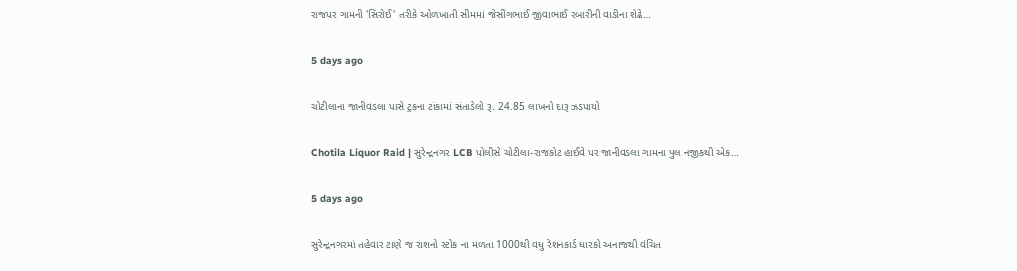રાજપર ગામની 'સિરોઈ' તરીકે ઓળખાતી સીમમાં જેસીંગભાઈ જીવાભાઈ રબારીની વાડીના શેઢે…

5 days ago

ચોટીલાના જાનીવડલા પાસે ટ્રકના ટાંકામાં સંતાડેલો રૂ. 24.85 લાખનો દારૂ ઝડપાયો

Chotila Liquor Raid | સુરેન્દ્રનગર LCB પોલીસે ચોટીલા-રાજકોટ હાઈવે પર જાનીવડલા ગામના પુલ નજીકથી એક…

5 days ago

સુરેન્દ્રનગરમાં તહેવાર ટાણે જ રાશનો સ્ટોક ના મળતા 1000થી વધુ રેશનકાર્ડ ધારકો અનાજથી વંચિત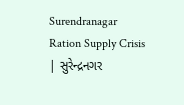Surendranagar Ration Supply Crisis | સુરેન્દ્રનગર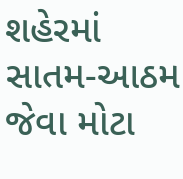શહેરમાં સાતમ-આઠમ જેવા મોટા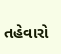તહેવારો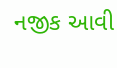નજીક આવી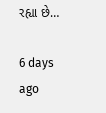રહ્યા છે…

6 days ago